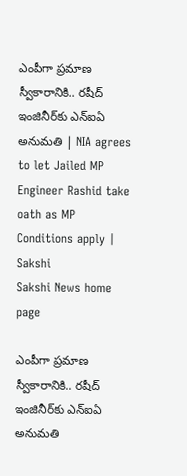ఎంపీగా ప్రమాణ స్వీకారానికి.. రషీద్‌ ఇంజినీర్‌కు ఎన్‌ఐఏ అనుమతి | NIA agrees to let Jailed MP Engineer Rashid take oath as MP Conditions apply | Sakshi
Sakshi News home page

ఎంపీగా ప్రమాణ స్వీకారానికి.. రషీద్‌ ఇంజినీర్‌కు ఎన్‌ఐఏ అనుమతి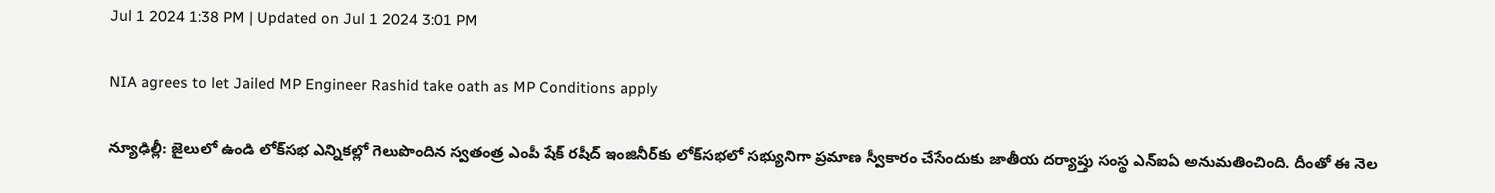Jul 1 2024 1:38 PM | Updated on Jul 1 2024 3:01 PM

NIA agrees to let Jailed MP Engineer Rashid take oath as MP Conditions apply

న్యూఢిల్లీ: జైలులో ఉండి లోక్‌సభ ఎన్నికల్లో గెలుపొందిన స్వ‌తంత్ర ఎంపీ షేక్ రషీద్‌ ఇంజినీర్‌కు లోక్‌స‌భ‌లో స‌భ్యునిగా ప్రమాణ స్వీకారం చేసేందుకు జాతీయ ద‌ర్యాప్తు సంస్థ ఎన్ఐఏ అనుమ‌తించింది. దీంతో ఈ నెల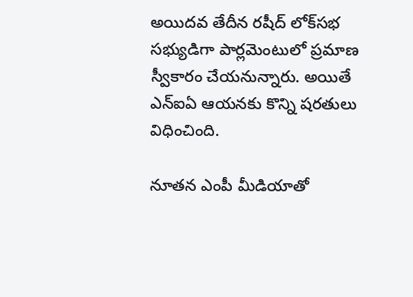అయిద‌వ తేదీన ర‌షీద్ లోక్‌స‌భ స‌భ్యుడిగా పార్లమెంటులో ప్రమాణ స్వీకారం చేయనున్నారు. అయితే ఎన్ఐఏ ఆయ‌న‌కు కొన్ని ష‌ర‌తులు విధించింది.

నూత‌న ఎంపీ మీడియాతో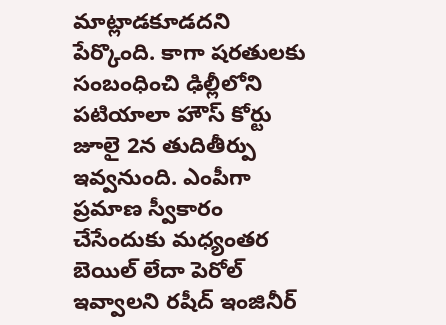మాట్లాడకూడదని  పేర్కొంది. కాగా షరతులకు సంబంధించి ఢిల్లీలోని పటియాలా హౌస్ కోర్టు జూలై 2న తుదితీర్పు ఇవ్వనుంది. ఎంపీగా ప్రమాణ స్వీకారం చేసేందుకు మధ్యంతర బెయిల్ లేదా పెరోల్ ఇవ్వాలని రషీద్ ఇంజినీర్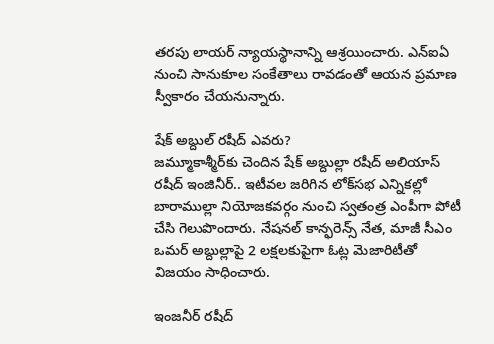తరపు లాయర్ న్యాయస్థానాన్ని ఆశ్రయించారు. ఎన్ఐఏ నుంచి సానుకూల సంకేతాలు రావడంతో ఆయన ప్రమాణ స్వీకారం చేయనున్నారు.

షేక్ అబ్దుల్ రషీద్ ఎవరు?
జమ్మూకాశ్మీర్‌కు చెందిన షేక్ అబ్దుల్లా రషీద్ అలియాస్‌ రషీద్‌ ఇంజినీర్‌.. ఇటీవల జరిగిన లోక్‌సభ ఎన్నికల్లో బారాముల్లా నియోజకవర్గం నుంచి స్వ‌తంత్ర ఎంపీగా పోటీ చేసి గెలుపొందారు. నేషనల్‌ కాన్ఫరెన్స్‌ నేత, మాజీ సీఎం ఒమర్ అబ్దుల్లాపై 2 లక్షలకుపైగా ఓట్ల మెజారిటీతో విజయం సాధించారు.

ఇంజనీర్ రషీద్‌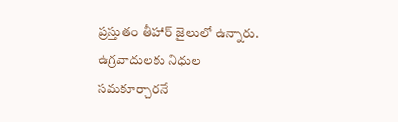ప్రస్తుతం తీహార్ జైలులో ఉన్నారు. ఉగ్ర‌వాదుల‌కు నిధుల సమకూర్చారనే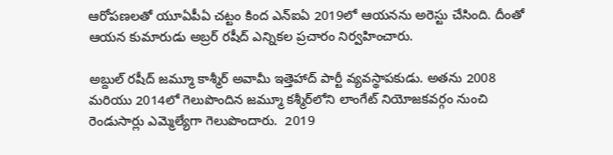ఆరోపణలతో యూఏపీఏ చట్టం కింద ఎన్‌ఐఏ 2019లో ఆయనను అరెస్టు చేసింది. దీంతో ఆయన కుమారుడు అబ్రర్ రషీద్ ఎన్నికల ప్రచారం నిర్వహించారు.

అబ్దుల్ రషీద్ జమ్మూ కాశ్మీర్ అవామీ ఇత్తెహాద్ పార్టీ వ్యవస్థాపకుడు. అతను 2008 మరియు 2014లో గెలుపొందిన జమ్మూ కశ్మీర్‌లోని లాంగేట్ నియోజకవర్గం నుంచి రెండుసార్లు ఎమ్మెల్యేగా గెలుపొందారు.  2019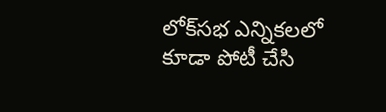లోక్‌సభ ఎన్నికలలో కూడా పోటీ చేసి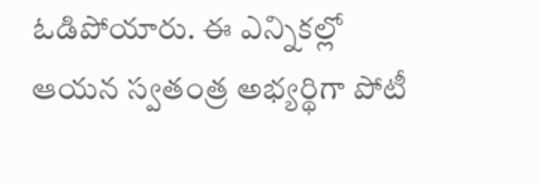ఓడిపోయారు. ఈ ఎన్నికల్లో ఆయన స్వతంత్ర అభ్యర్థిగా పోటీ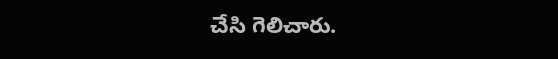చేసి గెలిచారు.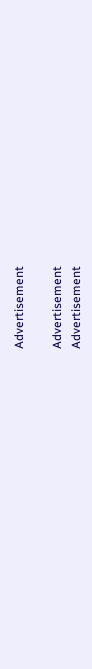Advertisement

Advertisement
Advertisement